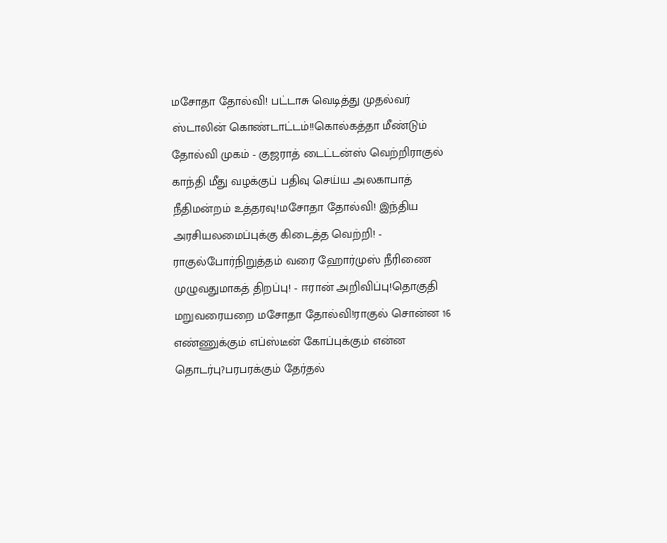மசோதா தோல்வி! பட்டாசு வெடித்து முதல்வர் ஸ்டாலின் கொண்டாட்டம்!!கொல்கத்தா மீண்டும் தோல்வி முகம் - குஜராத் டைட்டன்ஸ் வெற்றிராகுல் காந்தி மீது வழக்குப் பதிவு செய்ய அலகாபாத் நீதிமன்றம் உத்தரவு!மசோதா தோல்வி! இந்திய அரசியலமைப்புக்கு கிடைத்த வெற்றி! - ராகுல்போர்நிறுத்தம் வரை ஹோர்முஸ் நீரிணை முழுவதுமாகத் திறப்பு! - ஈரான் அறிவிப்பு!தொகுதி மறுவரையறை மசோதா தோல்வி!ராகுல் சொன்ன 16 எண்ணுக்கும் எப்ஸ்டீன் கோப்புக்கும் என்ன தொடர்பு?பரபரக்கும் தேர்தல்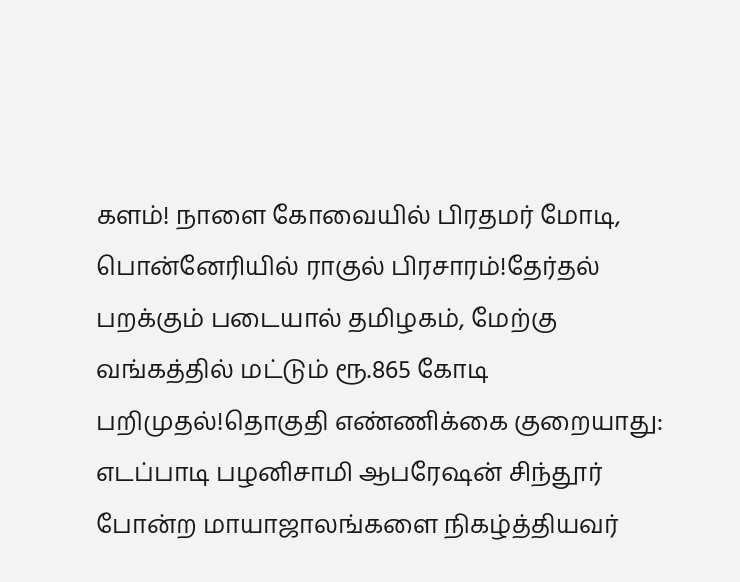களம்! நாளை கோவையில் பிரதமர் மோடி, பொன்னேரியில் ராகுல் பிரசாரம்!தேர்தல் பறக்கும் படையால் தமிழகம், மேற்கு வங்கத்தில் மட்டும் ரூ.865 கோடி பறிமுதல்!தொகுதி எண்ணிக்கை குறையாது: எடப்பாடி பழனிசாமி ஆபரேஷன் சிந்தூர் போன்ற மாயாஜாலங்களை நிகழ்த்தியவர்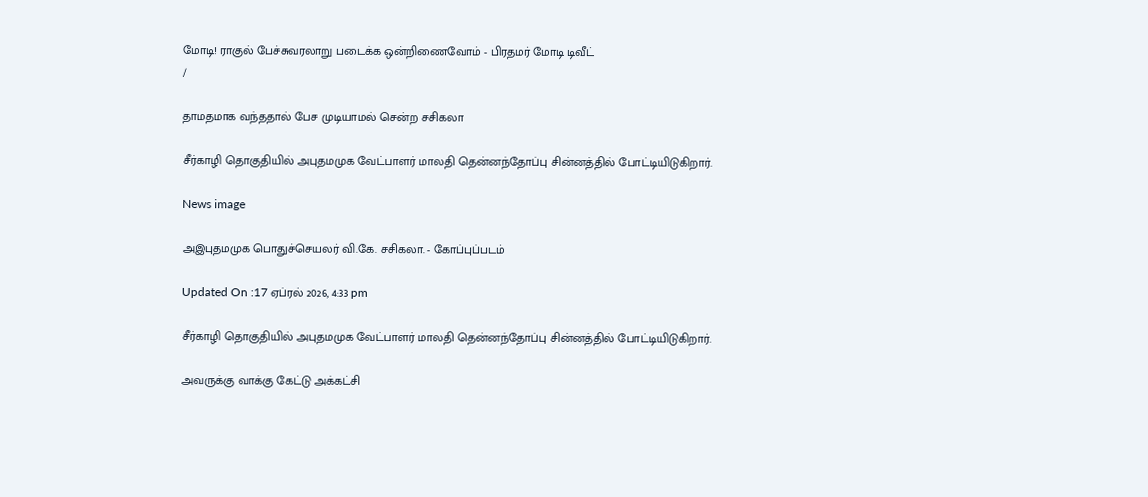மோடி! ராகுல் பேச்சுவரலாறு படைக்க ஒன்றிணைவோம் - பிரதமர் மோடி டிவீட்
/

தாமதமாக வந்ததால் பேச முடியாமல் சென்ற சசிகலா

சீர்காழி தொகுதியில் அபுதமமுக வேட்பாளர் மாலதி தென்னந்தோப்பு சின்னத்தில் போட்டியிடுகிறார்.

News image

அஇபுதமமுக பொதுச்செயலர் வி.கே. சசிகலா. - கோப்புப்படம்

Updated On :17 ஏப்ரல் 2026, 4:33 pm

சீர்காழி தொகுதியில் அபுதமமுக வேட்பாளர் மாலதி தென்னந்தோப்பு சின்னத்தில் போட்டியிடுகிறார்.

அவருக்கு வாக்கு கேட்டு அக்கட்சி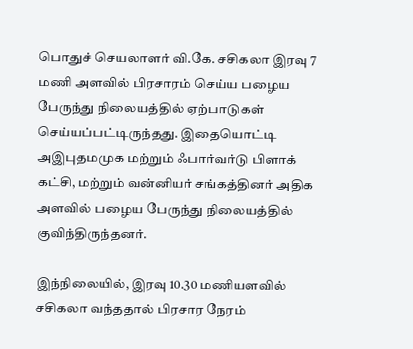பொதுச் செயலாளர் வி.கே. சசிகலா இரவு 7 மணி அளவில் பிரசாரம் செய்ய பழைய பேருந்து நிலையத்தில் ஏற்பாடுகள் செய்யப்பட்டிருந்தது. இதையொட்டி அஇபுதமமுக மற்றும் ஃபார்வர்டு பிளாக் கட்சி, மற்றும் வன்னியர் சங்கத்தினர் அதிக அளவில் பழைய பேருந்து நிலையத்தில் குவிந்திருந்தனர்.

இந்நிலையில், இரவு 10.30 மணியளவில் சசிகலா வந்ததால் பிரசார நேரம்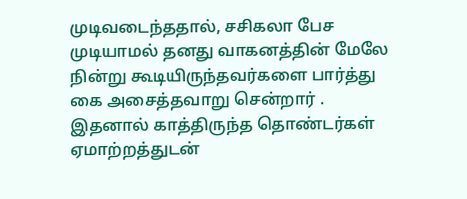முடிவடைந்ததால், சசிகலா பேச முடியாமல் தனது வாகனத்தின் மேலே நின்று கூடியிருந்தவர்களை பார்த்து கை அசைத்தவாறு சென்றார் . இதனால் காத்திருந்த தொண்டர்கள் ஏமாற்றத்துடன்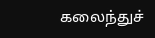கலைந்துச்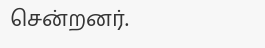சென்றனர்.